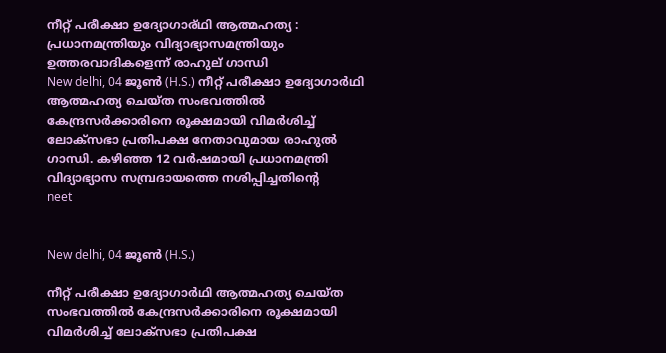നീറ്റ് പരീക്ഷാ ഉദ്യോഗാര്ഥി ആത്മഹത്യ : പ്രധാനമന്ത്രിയും വിദ്യാഭ്യാസമന്ത്രിയും ഉത്തരവാദികളെന്ന് രാഹുല് ഗാന്ധി
New delhi, 04 ജൂണ്‍ (H.S.) നീറ്റ് പരീക്ഷാ ഉദ്യോഗാര്‍ഥി ആത്മഹത്യ ചെയ്ത സംഭവത്തില്‍ കേന്ദ്രസര്‍ക്കാരിനെ രൂക്ഷമായി വിമര്‍ശിച്ച് ലോക്സഭാ പ്രതിപക്ഷ നേതാവുമായ രാഹുല്‍ ഗാന്ധി. കഴിഞ്ഞ 12 വര്‍ഷമായി പ്രധാനമന്ത്രി വിദ്യാഭ്യാസ സമ്പ്രദായത്തെ നശിപ്പിച്ചതിന്റെ
neet


New delhi, 04 ജൂണ്‍ (H.S.)

നീറ്റ് പരീക്ഷാ ഉദ്യോഗാര്‍ഥി ആത്മഹത്യ ചെയ്ത സംഭവത്തില്‍ കേന്ദ്രസര്‍ക്കാരിനെ രൂക്ഷമായി വിമര്‍ശിച്ച് ലോക്സഭാ പ്രതിപക്ഷ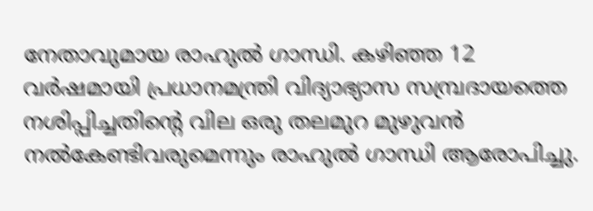നേതാവുമായ രാഹുല്‍ ഗാന്ധി. കഴിഞ്ഞ 12 വര്‍ഷമായി പ്രധാനമന്ത്രി വിദ്യാഭ്യാസ സമ്പ്രദായത്തെ നശിപ്പിച്ചതിന്റെ വില ഒരു തലമുറ മുഴുവന്‍ നല്‍കേണ്ടിവരുമെന്നും രാഹുല്‍ ഗാന്ധി ആരോപിച്ചു.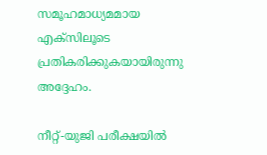സമൂഹമാധ്യമമായ എക്സിലൂടെ പ്രതികരിക്കുകയായിരുന്നു അദ്ദേഹം.

നീറ്റ്-യുജി പരീക്ഷയില്‍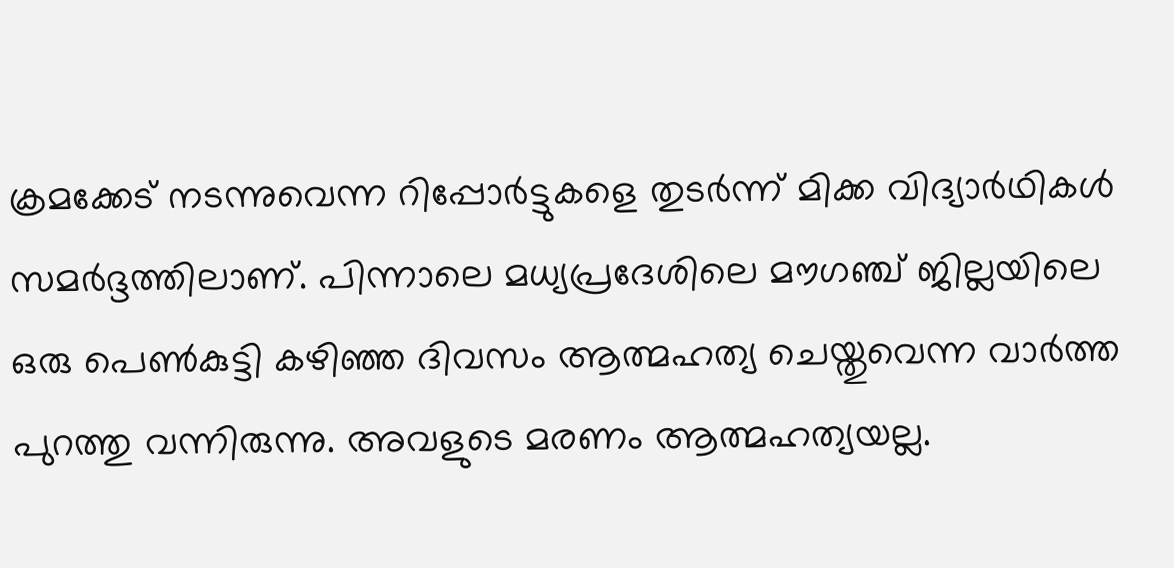ക്രമക്കേട് നടന്നുവെന്ന റിപ്പോര്‍ട്ടുകളെ തുടര്‍ന്ന് മിക്ക വിദ്യാര്‍ഥികള്‍ സമര്‍ദ്ദത്തിലാണ്. പിന്നാലെ മധ്യപ്രദേശിലെ മൗഗഞ്ച് ജില്ലയിലെ ഒരു പെണ്‍കുട്ടി കഴിഞ്ഞ ദിവസം ആത്മഹത്യ ചെയ്തുവെന്ന വാര്‍ത്ത പുറത്തു വന്നിരുന്നു. അവളുടെ മരണം ആത്മഹത്യയല്ല.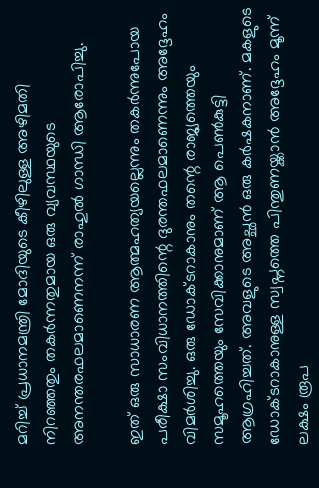മറിച്ച് പ്രധാനമന്ത്രി മോദിയുടെ കീഴിലുള്ള അഴിമതി നിറഞ്ഞതും തകര്‍ന്നതുമായ ഒരു വ്യവസ്ഥയുടെ അനന്തരഫലമാണെനന്ന് രാഹുല്‍ ഗാന്ധി ആരോപിച്ചു.

ഇത് ഒരു സാധാരണ ആത്മഹത്യയല്ലെന്നും തകര്‍ന്നുപോയ പരീക്ഷാ സംവിധാനത്തിന്റെ ദുരന്തഫലമാണെന്നും അദ്ദേഹം വിമര്‍ശിച്ചു. ഒരു ഡോക്ടറാകാനും തന്റെ രാജ്യത്തെയും സമൂഹത്തെയും സേവിക്കാനുമാണ് ആ പെണ്‍കുട്ടി ആഗ്രഹിച്ചത്. അവളുടെ അച്ഛന്‍ ഒരു കര്‍ഷകനാണ്. മകളുടെ ഡോക്ടറാകാനുള്ള സ്വപ്നത്തെ പിന്തുണയ്ക്കാന്‍ അദ്ദേഹം മൂന്ന് ലക്ഷം രൂപ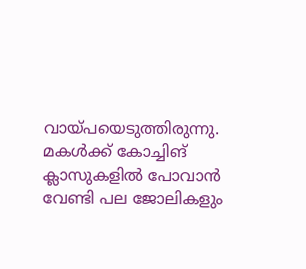വായ്പയെടുത്തിരുന്നു. മകള്‍ക്ക് കോച്ചിങ് ക്ലാസുകളില്‍ പോവാന്‍ വേണ്ടി പല ജോലികളും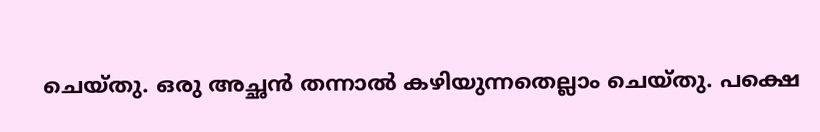ചെയ്തു. ഒരു അച്ഛന്‍ തന്നാല്‍ കഴിയുന്നതെല്ലാം ചെയ്തു. പക്ഷെ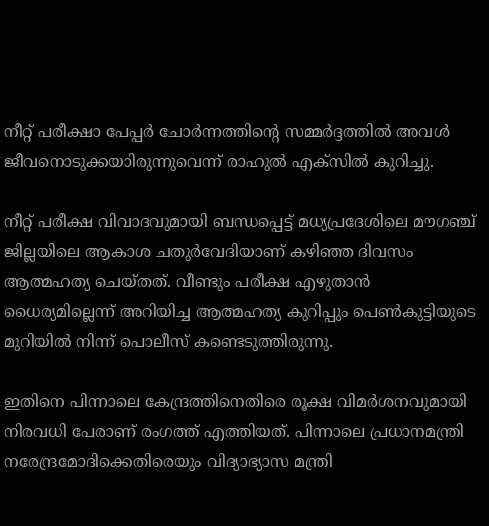നീറ്റ് പരീക്ഷാ പേപ്പര്‍ ചോര്‍ന്നത്തിന്റെ സമ്മര്‍ദ്ദത്തില്‍ അവള്‍ ജീവനൊടുക്കയാിരുന്നുവെന്ന് രാഹുല്‍ എക്സില്‍ കുറിച്ചു.

നീറ്റ് പരീക്ഷ വിവാദവുമായി ബന്ധപ്പെട്ട് മധ്യപ്രദേശിലെ മൗഗഞ്ച് ജില്ലയിലെ ആകാശ ചതുര്‍വേദിയാണ് കഴിഞ്ഞ ദിവസം ആത്മഹത്യ ചെയ്തത്. വീണ്ടും പരീക്ഷ എഴുതാന്‍ ധൈര്യമില്ലെന്ന് അറിയിച്ച ആത്മഹത്യ കുറിപ്പും പെണ്‍കുട്ടിയുടെ മുറിയില്‍ നിന്ന് പൊലീസ് കണ്ടെടുത്തിരുന്നു.

ഇതിനെ പിന്നാലെ കേന്ദ്രത്തിനെതിരെ രൂക്ഷ വിമര്‍ശനവുമായി നിരവധി പേരാണ് രംഗത്ത് എത്തിയത്. പിന്നാലെ പ്രധാനമന്ത്രി നരേന്ദ്രമോദിക്കെതിരെയും വിദ്യാഭ്യാസ മന്ത്രി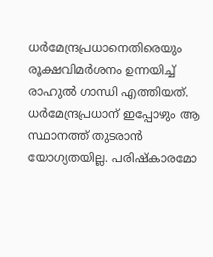ധര്‍മേന്ദ്രപ്രധാനെതിരെയും രൂക്ഷവിമര്‍ശനം ഉന്നയിച്ച് രാഹുല്‍ ഗാന്ധി എത്തിയത്. ധര്‍മേന്ദ്രപ്രധാന് ഇപ്പോഴും ആ സ്ഥാനത്ത് തുടരാന്‍ യോഗ്യതയില്ല. പരിഷ്‌കാരമോ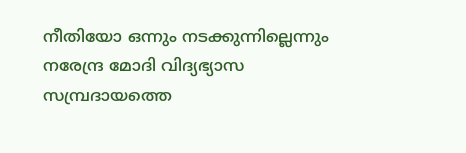നീതിയോ ഒന്നും നടക്കുന്നില്ലെന്നും നരേന്ദ്ര മോദി വിദ്യഭ്യാസ സമ്പ്രദായത്തെ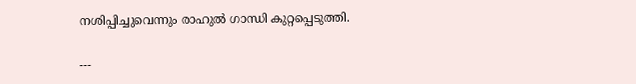നശിപ്പിച്ചുവെന്നും രാഹുല്‍ ഗാന്ധി കുറ്റപ്പെടുത്തി.

---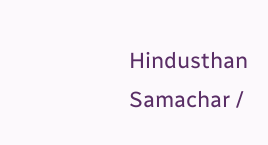Hindusthan Samachar /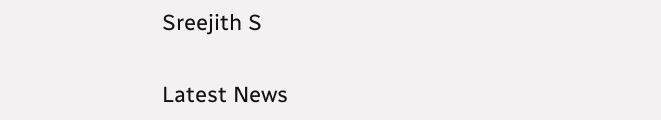Sreejith S


Latest News